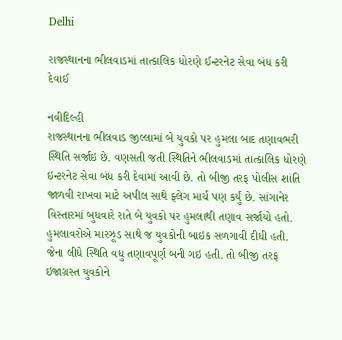Delhi

રાજસ્થાનના ભીલવાડમાં તાત્કાલિક ધોરણે ઈન્ટરનેટ સેવા બંધ કરી દેવાઈ

નવીદિલ્હી
રાજસ્થાનના ભીલવાડ જીલ્લામાં બે યુવકો પર હુમલા બાદ તણાવભરી સ્થિતિ સર્જાઇ છે. વણસતી જતી સ્થિતિને ભીલવાડમાં તાત્કાલિક ધોરણે ઇન્ટરનેટ સેવા બંધ કરી દેવામાં આવી છે. તો બીજી તરફ પોલીસ શાંતિ જાળવી રાખવા માટે અપીલ સાથે ફ્લેગ માર્ચ પણ કર્યું છે. સાંગાનેર વિસ્તારમાં બુધવારે રાતે બે યુવકો પર હુમલાથી તણાવ સર્જાયો હતો. હુમલાવરોએ મારઝૂડ સાથે જ યુવકોની બાઇક સળગાવી દીધી હતી. જેના લીધે સ્થિતિ વધુ તણાવપૂર્ણ બની ગઇ હતી. તો બીજી તરફ ઇજાગ્રસ્ત યુવકોને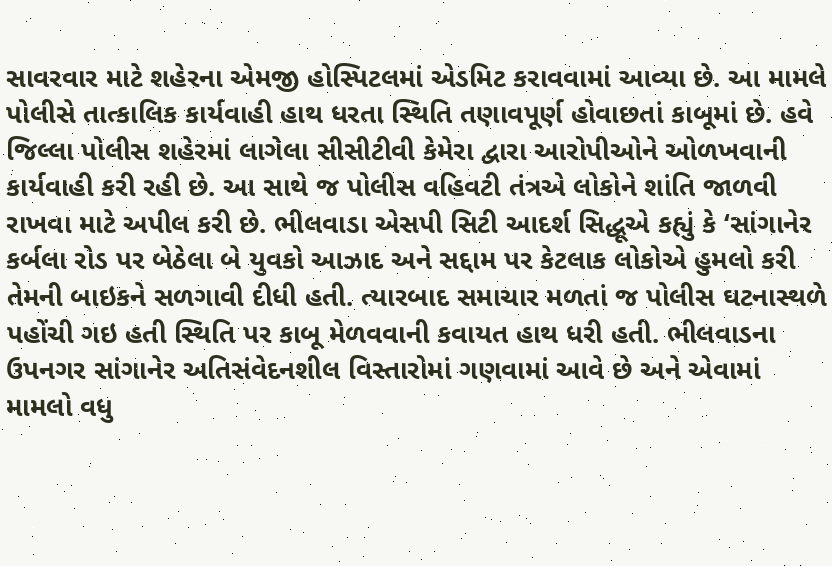સાવરવાર માટે શહેરના એમજી હોસ્પિટલમાં એડમિટ કરાવવામાં આવ્યા છે. આ મામલે પોલીસે તાત્કાલિક કાર્યવાહી હાથ ધરતા સ્થિતિ તણાવપૂર્ણ હોવાછતાં કાબૂમાં છે. હવે જિલ્લા પોલીસ શહેરમાં લાગેલા સીસીટીવી કેમેરા દ્વારા આરોપીઓને ઓળખવાની કાર્યવાહી કરી રહી છે. આ સાથે જ પોલીસ વહિવટી તંત્રએ લોકોને શાંતિ જાળવી રાખવા માટે અપીલ કરી છે. ભીલવાડા એસપી સિટી આદર્શ સિદ્ધૂએ કહ્યું કે ‘સાંગાનેર કર્બલા રોડ પર બેઠેલા બે યુવકો આઝાદ અને સદ્દામ પર કેટલાક લોકોએ હુમલો કરી તેમની બાઇકને સળગાવી દીધી હતી. ત્યારબાદ સમાચાર મળતાં જ પોલીસ ઘટનાસ્થળે પહોંચી ગઇ હતી સ્થિતિ પર કાબૂ મેળવવાની કવાયત હાથ ધરી હતી. ભીલવાડના ઉપનગર સાંગાનેર અતિસંવેદનશીલ વિસ્તારોમાં ગણવામાં આવે છે અને એવામાં મામલો વધુ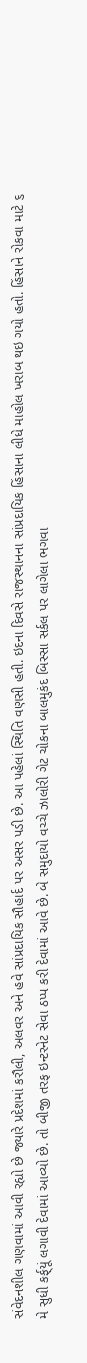સંવેદનશીલ ગણવામાં આવી રહ્યો છે જ્યારે પ્રદેશમાં કરૌલી, અલવર અને હવે સાંપ્રદાયિક સૌહાર્દ પર અસર પડી છે. આ પહેલાં સ્થિતિ વણસી હતી. ઇદના દિવસે રાજસ્થાનના સાંપ્રદાયિક હિંસાના લીધે માહોલ ખરાબ થઇ ગયો હતો. હિંસાને રોકવા માટે ૬ મે સુધી કર્ફ્‌યૂં લગાવી દેવામાં આવ્યો છે. તો બીજી તરફ ઇન્ટરનેટ સેવા ઠપ્પ કરી દેવામાં આવે છે. બે સમુદાયો વચ્ચે ઝાલોરી ગેટ ચોકના બાલમુકંદ બિસ્સા સર્કલ પર લાગેલા ભગવા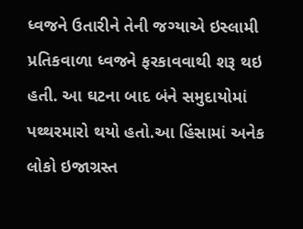ધ્વજને ઉતારીને તેની જગ્યાએ ઇસ્લામી પ્રતિકવાળા ધ્વજને ફરકાવવાથી શરૂ થઇ હતી. આ ઘટના બાદ બંને સમુદાયોમાં પથ્થરમારો થયો હતો.આ હિંસામાં અનેક લોકો ઇજાગ્રસ્ત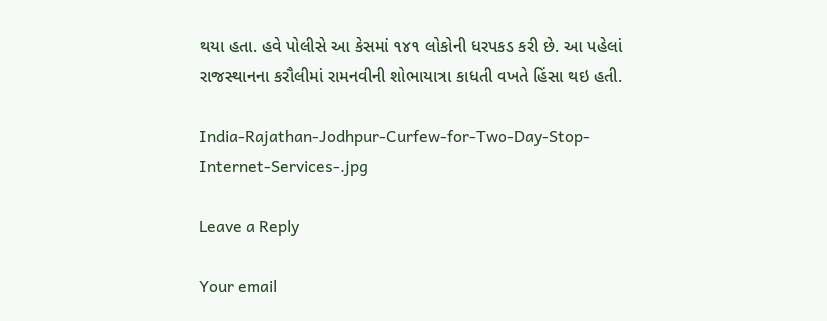થયા હતા. હવે પોલીસે આ કેસમાં ૧૪૧ લોકોની ધરપકડ કરી છે. આ પહેલાં રાજસ્થાનના કરૌલીમાં રામનવીની શોભાયાત્રા કાધતી વખતે હિંસા થઇ હતી.

India-Rajathan-Jodhpur-Curfew-for-Two-Day-Stop-Internet-Services-.jpg

Leave a Reply

Your email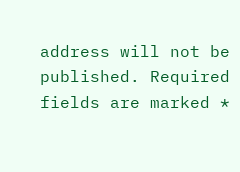address will not be published. Required fields are marked *